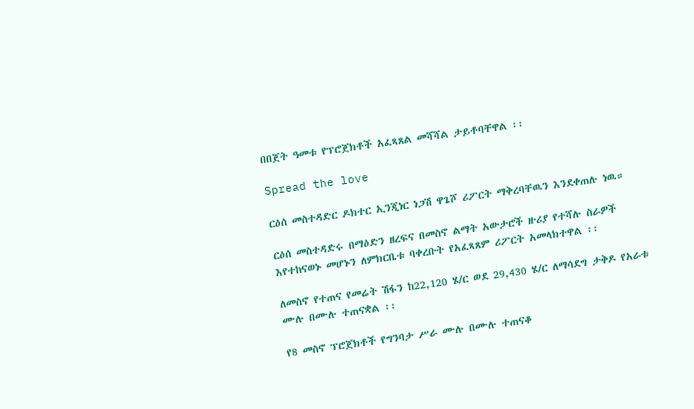በበጀት ዓመቱ የፕሮጀክቶች አፈጻጸል መሻሻል ታይቶባቸዋል ፡፡

Spread the love

ርዕሰ መስተዳድር ዶክተር ኢንጂነር ነጋሽ ዋጌሾ ሪፖርት ማቅረባቸዉን እንደቀጠሉ ነዉ።

ርዕሰ መስተዳድሩ በማዕድን ዘረፍና በመስኖ ልማት አውታሮች ዙሪያ የተሻሉ ስራዎች እየተከናወኑ መሆኑን ለምክርቤቱ ባቀረቡት የአፈጻጸም ሪፖርት አመላክተዋል ፡፡

ለመስኖ የተጠና የመሬት ሽፋን ከ22,120 ሄ/ር ወደ 29,430 ሄ/ር ለማሳደግ ታቅዶ የአራቱ ሙሉ በሙሉ ተጠናቋል ፡፡

የ8 መስኖ ፕሮጀክቶች የግንባታ ሥራ ሙሉ በሙሉ ተጠናቆ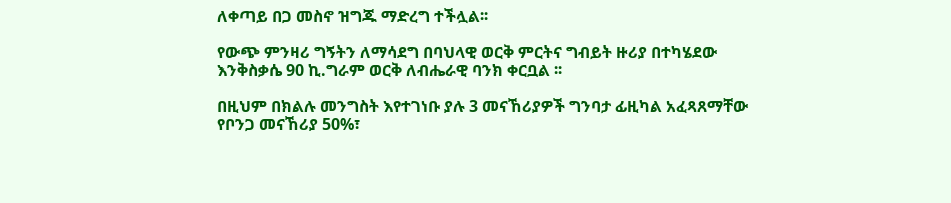ለቀጣይ በጋ መስኖ ዝግጁ ማድረግ ተችሏል፡፡

የውጭ ምንዛሪ ግኝትን ለማሳደግ በባህላዊ ወርቅ ምርትና ግብይት ዙሪያ በተካሄደው እንቅስቃሴ 90 ኪ.ግራም ወርቅ ለብሔራዊ ባንክ ቀርቧል ፡፡

በዚህም በክልሉ መንግስት እየተገነቡ ያሉ 3 መናኸሪያዎች ግንባታ ፊዚካል አፈጻጸማቸው የቦንጋ መናኸሪያ 50%፣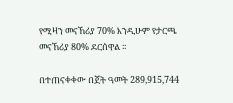የሚዛን መናኸሪያ 70% እንዲሁም የታርጫ መናኸሪያ 80% ደርሰዋል ፡፡

በተጠናቀቀው በጀት ዓመት 289,915,744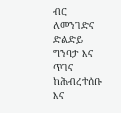ብር ለመንገድና ድልድይ ግንባታ እና ጥገና ከሕብረተሰቡ እና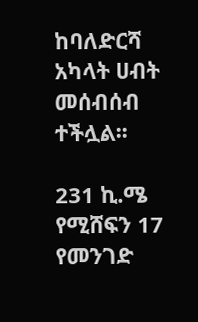ከባለድርሻ አካላት ሀብት መሰብሰብ ተችሏል፡፡

231 ኪ.ሜ የሚሸፍን 17 የመንገድ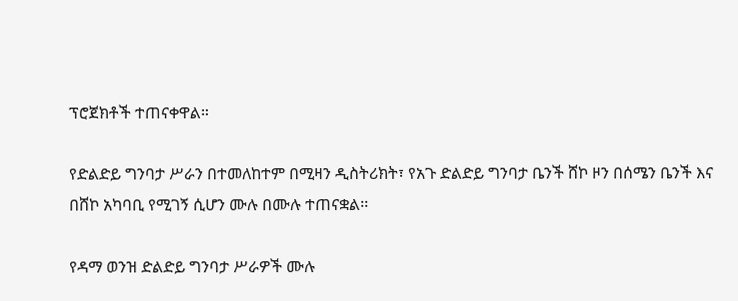ፕሮጀክቶች ተጠናቀዋል።

የድልድይ ግንባታ ሥራን በተመለከተም በሚዛን ዲስትሪክት፣ የአጉ ድልድይ ግንባታ ቤንች ሸኮ ዞን በሰሜን ቤንች እና በሸኮ አካባቢ የሚገኝ ሲሆን ሙሉ በሙሉ ተጠናቋል፡፡

የዳማ ወንዝ ድልድይ ግንባታ ሥራዎች ሙሉ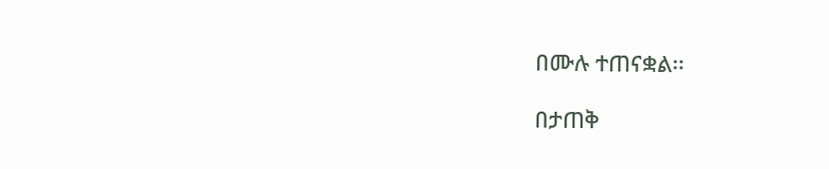በሙሉ ተጠናቋል፡፡

በታጠቅ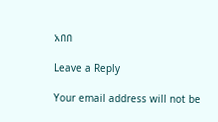አበበ

Leave a Reply

Your email address will not be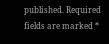published. Required fields are marked *